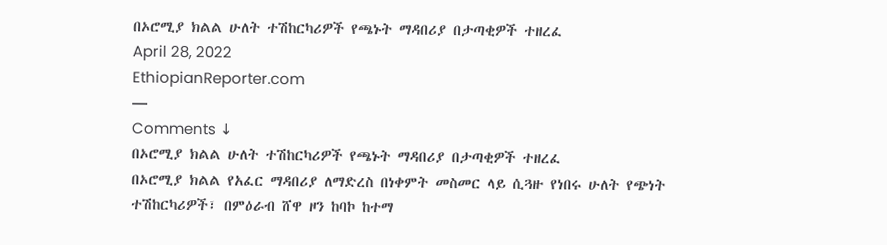በኦሮሚያ ክልል ሁለት ተሽከርካሪዎች የጫኑት ማዳበሪያ በታጣቂዎች ተዘረፈ
April 28, 2022
EthiopianReporter.com
—
Comments ↓
በኦሮሚያ ክልል ሁለት ተሽከርካሪዎች የጫኑት ማዳበሪያ በታጣቂዎች ተዘረፈ
በኦሮሚያ ክልል የአፈር ማዳበሪያ ለማድረስ በነቀምት መስመር ላይ ሲጓዙ የነበሩ ሁለት የጭነት ተሽከርካሪዎች፣ በምዕራብ ሸዋ ዞን ከባኮ ከተማ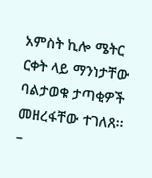አምስት ኪሎ ሜትር ርቀት ላይ ማንነታቸው ባልታወቁ ታጣቂዎች መዘረፋቸው ተገለጸ፡፡
–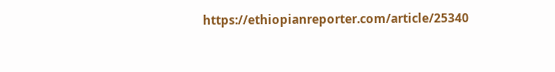https://ethiopianreporter.com/article/25340